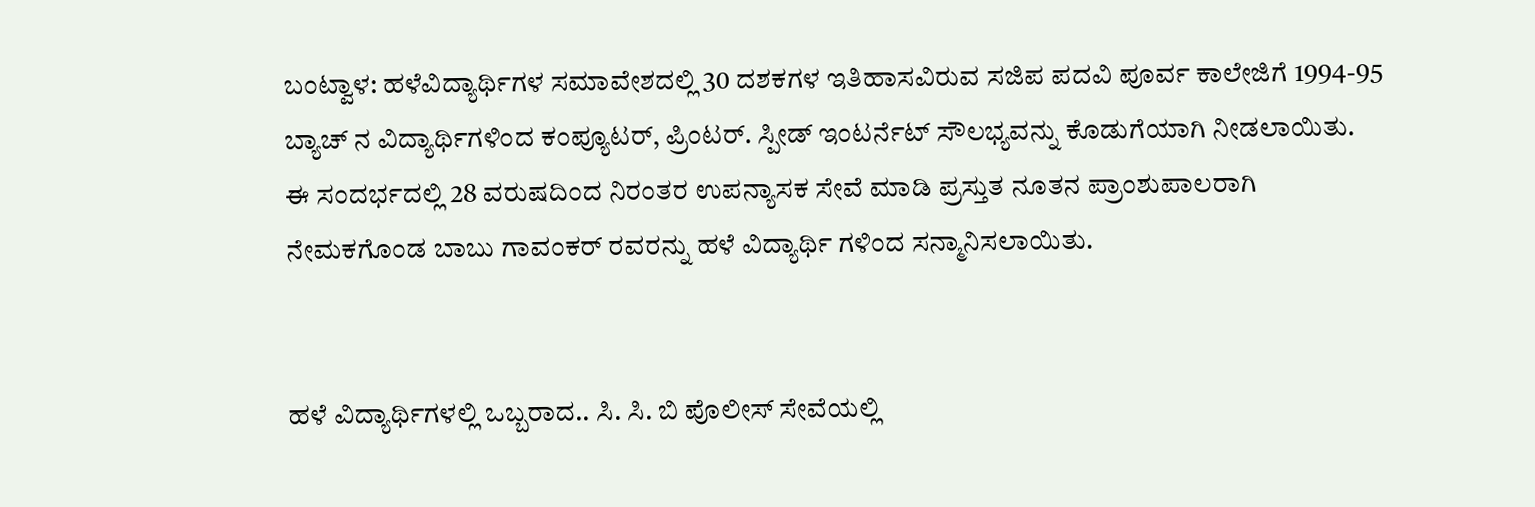ಬಂಟ್ವಾಳ: ಹಳೆವಿದ್ಯಾರ್ಥಿಗಳ ಸಮಾವೇಶದಲ್ಲಿ 30 ದಶಕಗಳ ಇತಿಹಾಸವಿರುವ ಸಜಿಪ ಪದವಿ ಪೂರ್ವ ಕಾಲೇಜಿಗೆ 1994-95 ಬ್ಯಾಚ್ ನ ವಿದ್ಯಾರ್ಥಿಗಳಿಂದ ಕಂಪ್ಯೂಟರ್, ಪ್ರಿಂಟರ್. ಸ್ಪೀಡ್ ಇಂಟರ್ನೆಟ್ ಸೌಲಭ್ಯವನ್ನು ಕೊಡುಗೆಯಾಗಿ ನೀಡಲಾಯಿತು.
ಈ ಸಂದರ್ಭದಲ್ಲಿ 28 ವರುಷದಿಂದ ನಿರಂತರ ಉಪನ್ಯಾಸಕ ಸೇವೆ ಮಾಡಿ ಪ್ರಸ್ತುತ ನೂತನ ಪ್ರಾಂಶುಪಾಲರಾಗಿ ನೇಮಕಗೊಂಡ ಬಾಬು ಗಾವಂಕರ್ ರವರನ್ನು ಹಳೆ ವಿದ್ಯಾರ್ಥಿ ಗಳಿಂದ ಸನ್ಮಾನಿಸಲಾಯಿತು.


ಹಳೆ ವಿದ್ಯಾರ್ಥಿಗಳಲ್ಲಿ ಒಬ್ಬರಾದ.. ಸಿ. ಸಿ. ಬಿ ಪೊಲೀಸ್ ಸೇವೆಯಲ್ಲಿ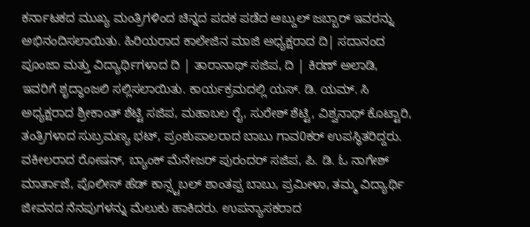ಕರ್ನಾಟಕದ ಮುಖ್ಯ ಮಂತ್ರಿಗಳಿಂದ ಚಿನ್ನದ ಪದಕ ಪಡೆದ ಅಬ್ದುಲ್ ಜಬ್ಬಾರ್ ಇವರನ್ನು ಅಭಿನಂದಿಸಲಾಯಿತು. ಹಿರಿಯರಾದ ಕಾಲೇಜಿನ ಮಾಜಿ ಅಧ್ಯಕ್ಷರಾದ ದಿ| ಸದಾನಂದ ಪೂಂಜಾ ಮತ್ತು ವಿದ್ಯಾರ್ಥಿಗಳಾದ ದಿ | ತಾರಾನಾಥ್ ಸಜಿಪ, ದಿ | ಕಿರಣ್ ಅಲಾಡಿ, ಇವರಿಗೆ ಶೃದ್ಧಾಂಜಲಿ ಸಲ್ಲಿಸಲಾಯಿತು. ಕಾರ್ಯಕ್ರಮದಲ್ಲಿ ಯಸ್. ಡಿ. ಯಮ್. ಸಿ ಅಧ್ಯಕ್ಷರಾದ ಶ್ರೀಕಾಂತ್ ಶೆಟ್ಟಿ ಸಜಿಪ, ಮಹಾಬಲ ರೈ, ಸುರೇಶ್ ಶೆಟ್ಟಿ, ವಿಶ್ವನಾಥ್ ಕೊಟ್ಟಾರಿ, ತಂತ್ರಿಗಳಾದ ಸುಬ್ರಮಣ್ಯ ಭಟ್, ಪ್ರಂಶುಪಾಲರಾದ ಬಾಬು ಗಾವ0ಕರ್ ಉಪಸ್ಥಿತರಿದ್ದರು. ವಕೀಲರಾದ ರೋಷನ್, ಬ್ಯಾಂಕ್ ಮೆನೇಜರ್ ಪುರಂದರ್ ಸಜಿಪ, ಪಿ. ಡಿ. ಓ ನಾಗೇಶ್ ಮಾರ್ತಾಜೆ, ಪೊಲೀಸ್ ಹೆಡ್ ಕಾನ್ಸ್ಟಬಲ್ ಶಾಂತಪ್ಪ ಬಾಬು, ಪ್ರಮೀಳಾ, ತಮ್ಮ ವಿದ್ಯಾರ್ಥಿ ಜೀವನದ ನೆನಪುಗಳನ್ನು ಮೆಲುಕು ಹಾಕಿದರು. ಉಪನ್ಯಾಸಕರಾದ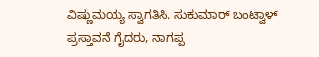ವಿಷ್ಣುಮಯ್ಯ ಸ್ವಾಗತಿಸಿ. ಸುಕುಮಾರ್ ಬಂಟ್ವಾಳ್ ಪ್ರಸ್ತಾವನೆ ಗೈದರು, ನಾಗಪ್ಪ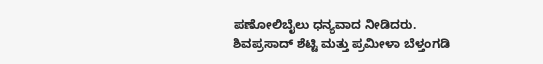ಪಣೋಲಿಬೈಲು ಧನ್ಯವಾದ ನೀಡಿದರು.
ಶಿವಪ್ರಸಾದ್ ಶೆಟ್ಟಿ ಮತ್ತು ಪ್ರಮೀಳಾ ಬೆಳ್ತಂಗಡಿ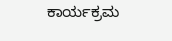ಕಾರ್ಯಕ್ರಮ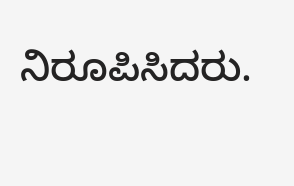ನಿರೂಪಿಸಿದರು.